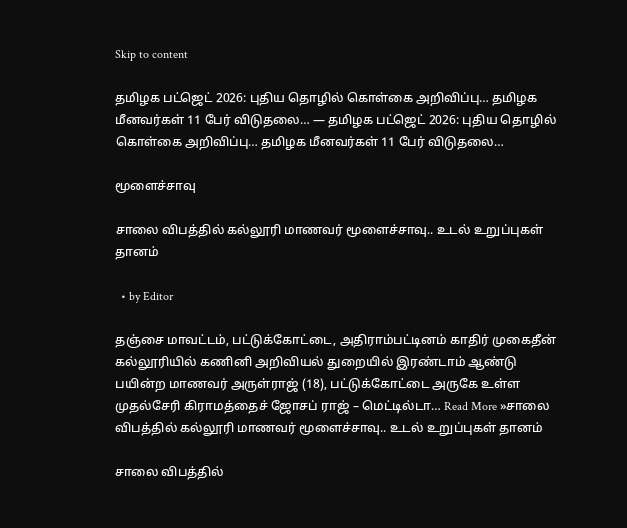Skip to content

தமிழக பட்ஜெட் 2026: புதிய தொழில் கொள்கை அறிவிப்பு… தமிழக மீனவர்கள் 11 பேர் விடுதலை… — தமிழக பட்ஜெட் 2026: புதிய தொழில் கொள்கை அறிவிப்பு… தமிழக மீனவர்கள் 11 பேர் விடுதலை…

மூளைச்சாவு

சாலை விபத்தில் கல்லூரி மாணவர் மூளைச்சாவு.. உடல் உறுப்புகள் தானம்

  • by Editor

தஞ்சை மாவட்டம், பட்டுக்கோட்டை, அதிராம்பட்டினம் காதிர் முகைதீன் கல்லூரியில் கணினி அறிவியல் துறையில் இரண்டாம் ஆண்டு பயின்ற மாணவர் அருள்ராஜ் (18), பட்டுக்கோட்டை அருகே உள்ள முதல்சேரி கிராமத்தைச் ஜோசப் ராஜ் – மெட்டில்டா… Read More »சாலை விபத்தில் கல்லூரி மாணவர் மூளைச்சாவு.. உடல் உறுப்புகள் தானம்

சாலை விபத்தில்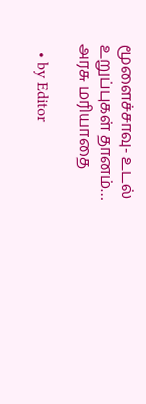மூளைச்சாவு- உடல் உறுப்புகள் தானம்… அரசு மரியாதை

  • by Editor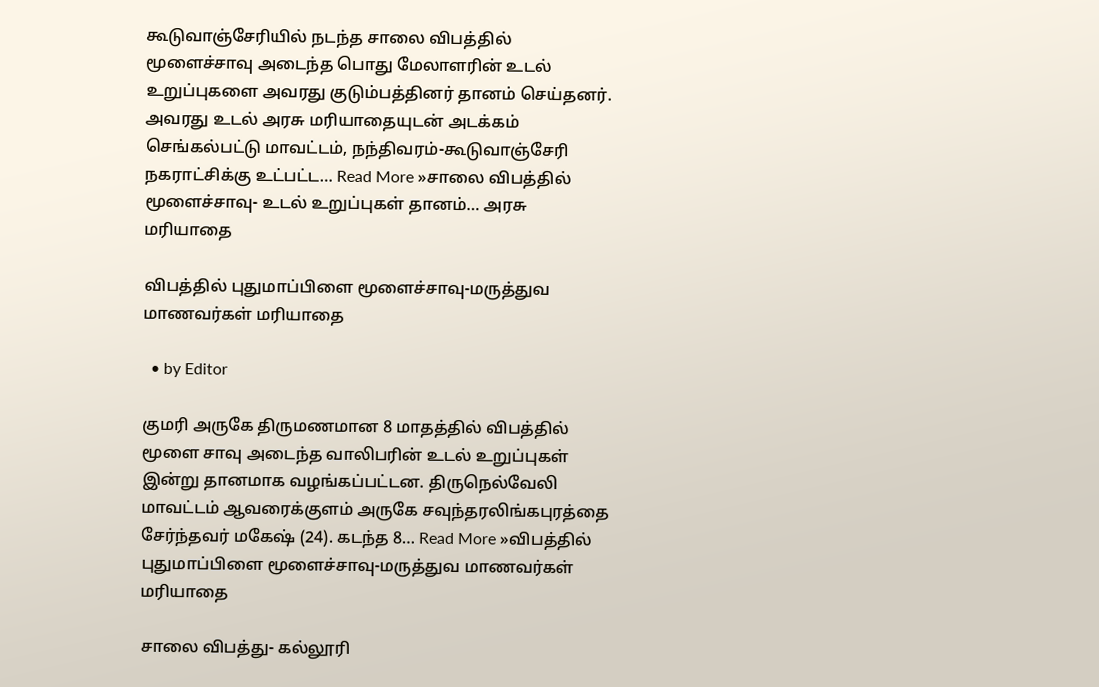கூடுவாஞ்சேரியில் நடந்த சாலை விபத்தில் மூளைச்சாவு அடைந்த பொது மேலாளரின் உடல் உறுப்புகளை அவரது குடும்பத்தினர் தானம் செய்தனர். அவரது உடல் அரசு மரியாதையுடன் அடக்கம் செங்கல்பட்டு மாவட்டம், நந்திவரம்-கூடுவாஞ்சேரி நகராட்சிக்கு உட்பட்ட… Read More »சாலை விபத்தில் மூளைச்சாவு- உடல் உறுப்புகள் தானம்… அரசு மரியாதை

விபத்தில் புதுமாப்பிளை மூளைச்சாவு-மருத்துவ மாணவர்கள் மரியாதை

  • by Editor

குமரி அருகே திருமணமான 8 மாதத்தில் விபத்தில் மூளை சாவு அடைந்த வாலிபரின் உடல் உறுப்புகள் இன்று தானமாக வழங்கப்பட்டன. திருநெல்வேலி மாவட்டம் ஆவரைக்குளம் அருகே சவுந்தரலிங்கபுரத்தை சேர்ந்தவர் மகேஷ் (24). கடந்த 8… Read More »விபத்தில் புதுமாப்பிளை மூளைச்சாவு-மருத்துவ மாணவர்கள் மரியாதை

சாலை விபத்து- கல்லூரி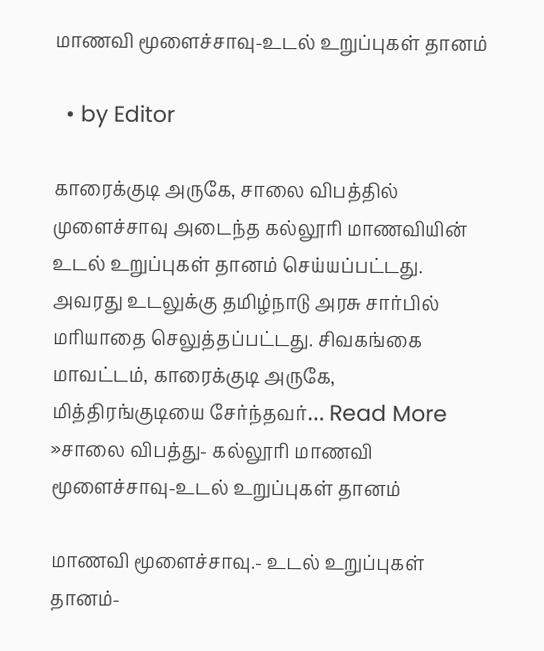மாணவி மூளைச்சாவு-உடல் உறுப்புகள் தானம்

  • by Editor

காரைக்குடி அருகே, சாலை விபத்தில் முளைச்சாவு அடைந்த கல்லூரி மாணவியின் உடல் உறுப்புகள் தானம் செய்யப்பட்டது. அவரது உடலுக்கு தமிழ்நாடு அரசு சார்பில் மரியாதை செலுத்தப்பட்டது. சிவகங்கை மாவட்டம், காரைக்குடி அருகே, மித்திரங்குடியை சேர்ந்தவர்… Read More »சாலை விபத்து- கல்லூரி மாணவி மூளைச்சாவு-உடல் உறுப்புகள் தானம்

மாணவி மூளைச்சாவு.- உடல் உறுப்புகள் தானம்-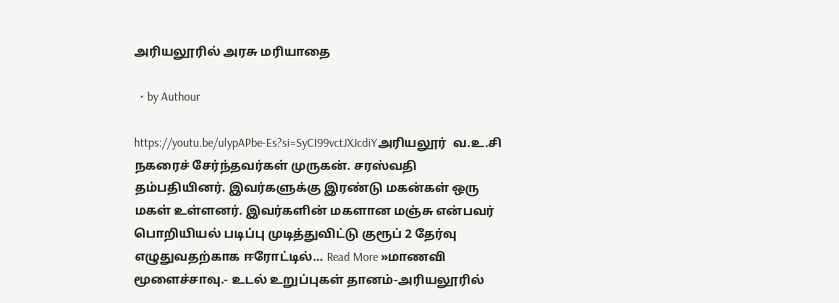அரியலூரில் அரசு மரியாதை

  • by Authour

https://youtu.be/ulypAPbe-Es?si=SyCI99vctJXJcdiYஅரியலூர்  வ.உ.சி நகரைச் சேர்ந்தவர்கள் முருகன். சரஸ்வதி தம்பதியினர். இவர்களுக்கு இரண்டு மகன்கள் ஒரு மகள் உள்ளனர். இவர்களின் மகளான மஞ்சு என்பவர் பொறியியல் படிப்பு முடித்துவிட்டு குரூப் 2 தேர்வு எழுதுவதற்காக ஈரோட்டில்… Read More »மாணவி மூளைச்சாவு.- உடல் உறுப்புகள் தானம்-அரியலூரில்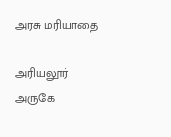அரசு மரியாதை

அரியலூர் அருகே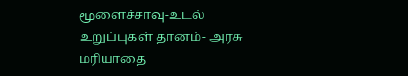மூளைச்சாவு-உடல் உறுப்புகள் தானம்- அரசு மரியாதை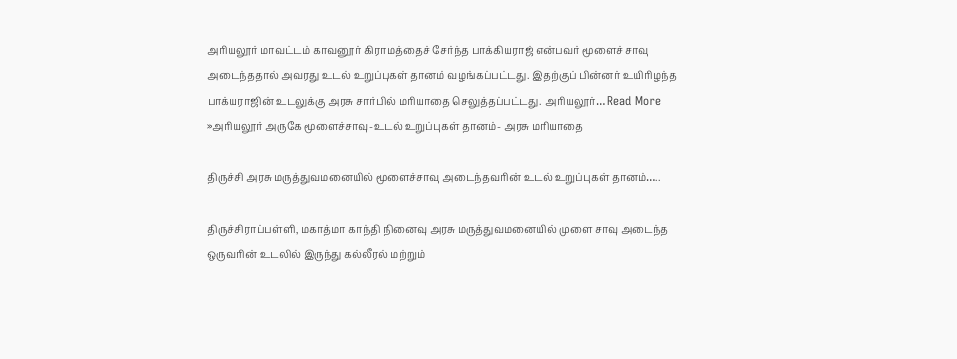அரியலூர் மாவட்டம் காவனூர் கிராமத்தைச் சேர்ந்த பாக்கியராஜ் என்பவர் மூளைச் சாவு அடைந்ததால் அவரது உடல் உறுப்புகள் தானம் வழங்கப்பட்டது. இதற்குப் பின்னர் உயிரிழந்த பாக்யராஜின் உடலுக்கு அரசு சார்பில் மரியாதை செலுத்தப்பட்டது. அரியலூர்… Read More »அரியலூர் அருகே மூளைச்சாவு-உடல் உறுப்புகள் தானம்- அரசு மரியாதை

திருச்சி அரசு மருத்துவமனையில் மூளைச்சாவு அடைந்தவரின் உடல் உறுப்புகள் தானம்…..

திருச்சிராப்பள்ளி, மகாத்மா காந்தி நினைவு அரசு மருத்துவமனையில் முளை சாவு அடைந்த ஒருவரின் உடலில் இருந்து கல்லீரல் மற்றும்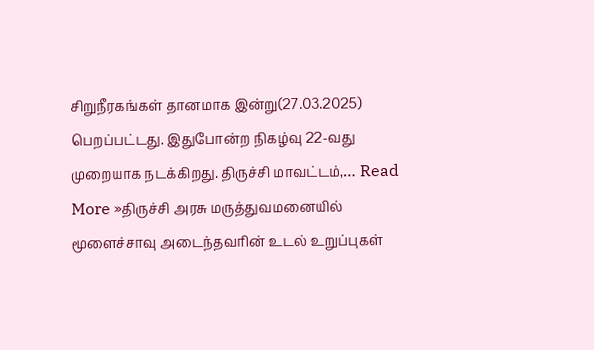சிறுநீரகங்கள் தானமாக இன்று(27.03.2025) பெறப்பட்டது. இதுபோன்ற நிகழ்வு 22-வது முறையாக நடக்கிறது. திருச்சி மாவட்டம்,… Read More »திருச்சி அரசு மருத்துவமனையில் மூளைச்சாவு அடைந்தவரின் உடல் உறுப்புகள்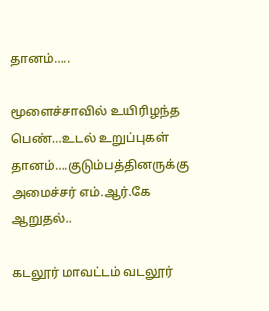தானம்…..

மூளைச்சாவில் உயிரிழந்த பெண்…உடல் உறுப்புகள் தானம்….குடும்பத்தினருக்கு அமைச்சர் எம்.ஆர்.கே ஆறுதல்..

கடலூர் மாவட்டம் வடலூர்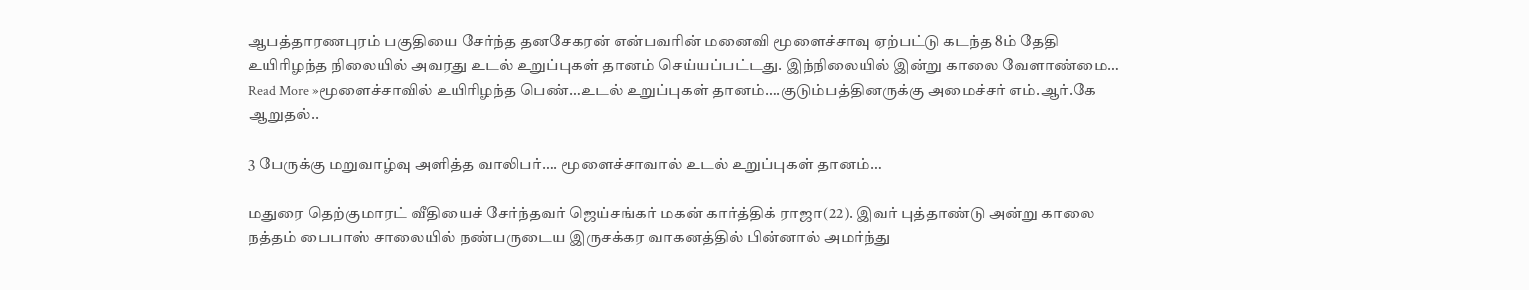ஆபத்தாரணபுரம் பகுதியை சேர்ந்த தனசேகரன் என்பவரின் மனைவி மூளைச்சாவு ஏற்பட்டு கடந்த 8ம் தேதி உயிரிழந்த நிலையில் அவரது உடல் உறுப்புகள் தானம் செய்யப்பட்டது. இந்நிலையில் இன்று காலை வேளாண்மை… Read More »மூளைச்சாவில் உயிரிழந்த பெண்…உடல் உறுப்புகள் தானம்….குடும்பத்தினருக்கு அமைச்சர் எம்.ஆர்.கே ஆறுதல்..

3 பேருக்கு மறுவாழ்வு அளித்த வாலிபர்…. மூளைச்சாவால் உடல் உறுப்புகள் தானம்…

மதுரை தெற்குமாரட் வீதியைச் சேர்ந்தவர் ஜெய்சங்கர் மகன் கார்த்திக் ராஜா(22). இவர் புத்தாண்டு அன்று காலை நத்தம் பைபாஸ் சாலையில் நண்பருடைய இருசக்கர வாகனத்தில் பின்னால் அமர்ந்து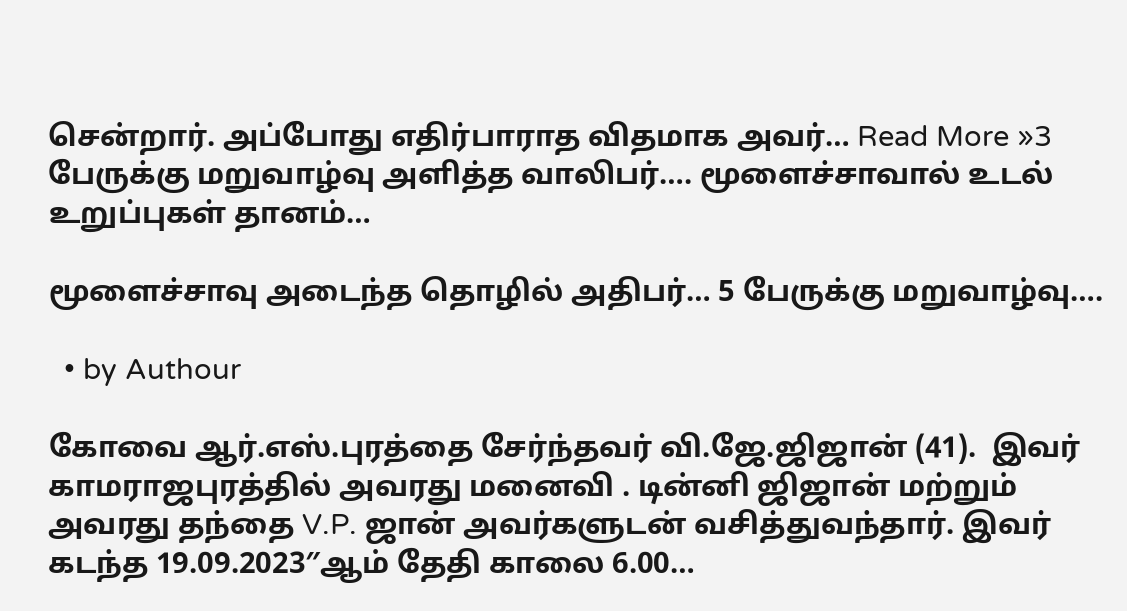சென்றார். அப்போது எதிர்பாராத விதமாக அவர்… Read More »3 பேருக்கு மறுவாழ்வு அளித்த வாலிபர்…. மூளைச்சாவால் உடல் உறுப்புகள் தானம்…

மூளைச்சாவு அடைந்த தொழில் அதிபர்… 5 பேருக்கு மறுவாழ்வு….

  • by Authour

கோவை ஆர்.எஸ்.புரத்தை சேர்ந்தவர் வி.ஜே.ஜிஜான் (41).  இவர் காமராஜபுரத்தில் அவரது மனைவி . டின்னி ஜிஜான் மற்றும் அவரது தந்தை V.P. ஜான் அவர்களுடன் வசித்துவந்தார். இவர் கடந்த 19.09.2023″ஆம் தேதி காலை 6.00…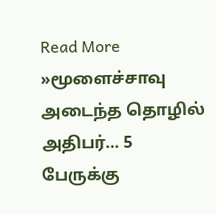Read More »மூளைச்சாவு அடைந்த தொழில் அதிபர்… 5 பேருக்கு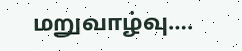மறுவாழ்வு….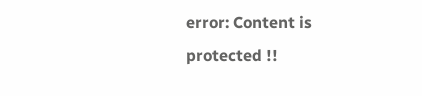error: Content is protected !!